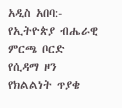አዲስ አበባ:- የኢትዮጵያ ብሔራዊ ምርጫ ቦርድ የሲዳማ ዞን የክልልነት ጥያቄ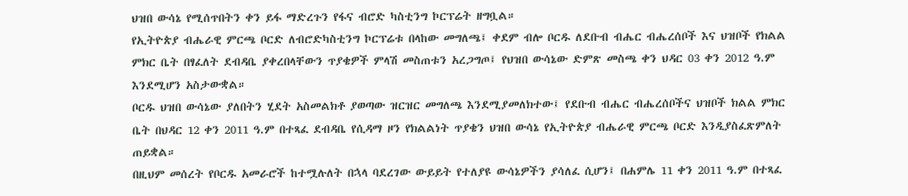ህዝበ ውሳኔ የሚሰጥበትን ቀን ይፋ ማድረጉን የፋና ብሮድ ካስቲንግ ኮርፕሬት ዘግቧል።
የኢትዮጵያ ብሔራዊ ምርጫ ቦርድ ለብሮድካስቲንግ ኮርፕሬቱ በላከው መግለጫ፤ ቀደም ብሎ ቦርዱ ለደቡብ ብሔር ብሔረሰቦች እና ህዝቦች የክልል ምክር ቤት በፃፈለት ደብዳቤ ያቀረበላቸውን ጥያቄዎች ምላሽ መስጠቱን አረጋግጦ፤ የህዝበ ውሳኔው ድምጽ መስጫ ቀን ህዳር 03 ቀን 2012 ዓ.ም እንደሚሆን አስታውቋል።
ቦርዱ ህዝበ ውሳኔው ያለበትን ሂደት አስመልክቶ ያወጣው ዝርዝር መግለጫ እንደሚያመለክተው፤ የደቡብ ብሔር ብሔረሰቦችና ህዝቦች ክልል ምክር ቤት በህዳር 12 ቀን 2011 ዓ.ም በተጻፈ ደብዳቤ የሲዳማ ዞን የክልልነት ጥያቄን ህዝበ ውሳኔ የኢትዮጵያ ብሔራዊ ምርጫ ቦርድ እንዲያስፈጽምለት ጠይቋል።
በዚህም መሰረት የቦርዱ አመራሮች ከተሟሉለት በኋላ ባደረገው ውይይት የተለያዩ ውሳኔዎችን ያሳለፈ ሲሆን፤ በሐምሌ 11 ቀን 2011 ዓ.ም በተጻፈ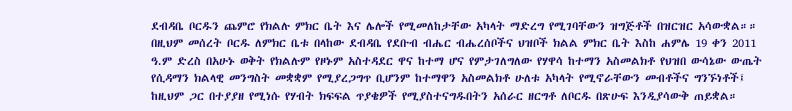ደብዳቤ ቦርዱን ጨምሮ የክልሉ ምክር ቤት እና ሌሎች የሚመለከታቸው አካላት ማድረግ የሚገባቸውን ዝግጅቶች በዝርዝር አሳውቋል።።
በዚህም መሰረት ቦርዱ ለምክር ቤቱ በላከው ደብዳቤ የደቡብ ብሔር ብሔረሰቦችና ህዝቦች ክልል ምክር ቤት እስከ ሐምሌ 19 ቀን 2011 ዓ.ም ድረስ በአሁኑ ወቅት የክልሉም የዞኑም አስተዳደር ዋና ከተማ ሆና የምታገለግለው የሃዋሳ ከተማን አስመልክቶ የህዝበ ውሳኔው ውጤት የሲዳማን ክልላዊ መንግስት መቋቋም የሚያረጋግጥ ቢሆንም ከተማዋን አስመልክቶ ሁለቱ አካላት የሚኖራቸውን መብቶችና ግንኙነቶች፤ ከዚህም ጋር በተያያዘ የሚነሱ የሃብት ክፍፍል ጥያቄዎች የሚያስተናግዱበትን አሰራር ዘርግቶ ለቦርዱ በጽሁፍ እንዲያሳውቅ ጠይቋል።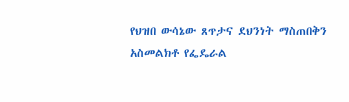የህዝበ ውሳኔው ጸጥታና ደህንነት ማስጠበቅን አስመልክቶ የፌዴራል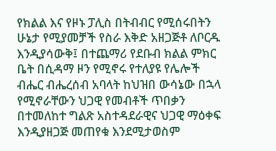የክልል እና የዞኑ ፓሊስ በትብብር የሚሰሩበትን ሁኔታ የሚያመቻች የስራ እቅድ አዘጋጅቶ ለቦርዱ እንዲያሳውቅ፤ በተጨማሪ የደቡብ ክልል ምክር ቤት በሲዳማ ዞን የሚኖሩ የተለያዩ የሌሎች ብሔር ብሔረሰብ አባላት ከህዝበ ውሳኔው በኋላ የሚኖራቸውን ህጋዊ የመብቶች ጥበቃን በተመለከተ ግልጽ አስተዳደራዊና ህጋዊ ማዕቀፍ እንዲያዘጋጅ መጠየቁ እንደሚታወስም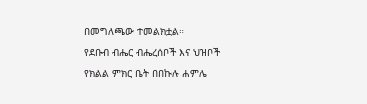በመግለጫው ተመልክቷል።
የደቡብ ብሔር ብሔረሰቦች እና ህዝቦች የክልል ምክር ቤት በበኩሉ ሐምሌ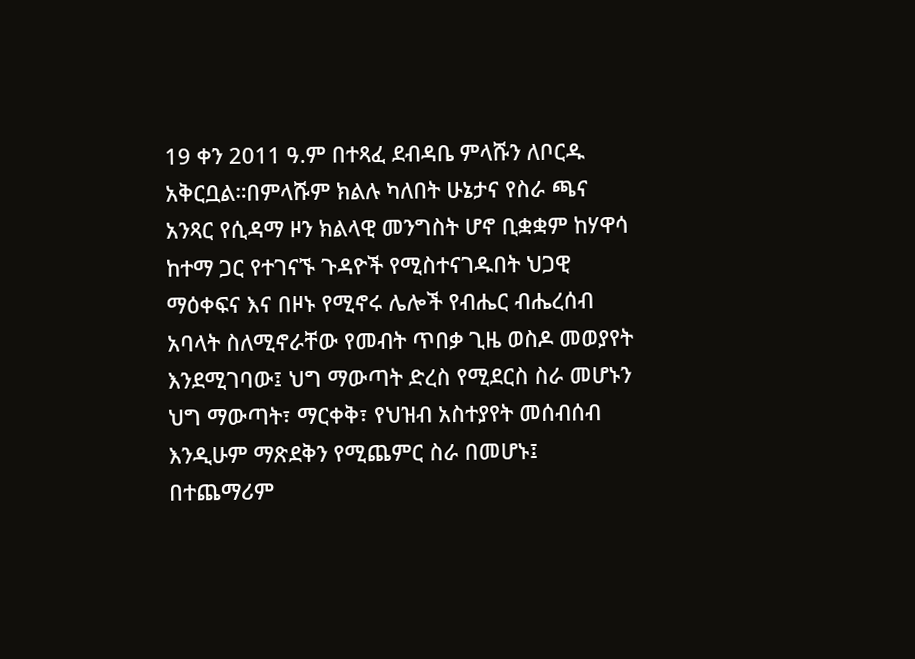19 ቀን 2011 ዓ.ም በተጻፈ ደብዳቤ ምላሹን ለቦርዱ አቅርቧል።በምላሹም ክልሉ ካለበት ሁኔታና የስራ ጫና አንጻር የሲዳማ ዞን ክልላዊ መንግስት ሆኖ ቢቋቋም ከሃዋሳ ከተማ ጋር የተገናኙ ጉዳዮች የሚስተናገዱበት ህጋዊ ማዕቀፍና እና በዞኑ የሚኖሩ ሌሎች የብሔር ብሔረሰብ አባላት ስለሚኖራቸው የመብት ጥበቃ ጊዜ ወስዶ መወያየት እንደሚገባው፤ ህግ ማውጣት ድረስ የሚደርስ ስራ መሆኑን ህግ ማውጣት፣ ማርቀቅ፣ የህዝብ አስተያየት መሰብሰብ እንዲሁም ማጽደቅን የሚጨምር ስራ በመሆኑ፤ በተጨማሪም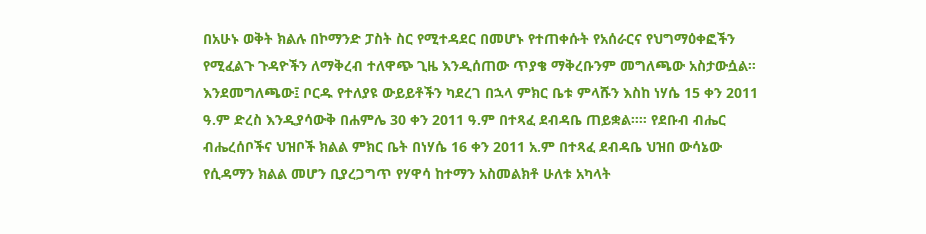በአሁኑ ወቅት ክልሉ በኮማንድ ፓስት ስር የሚተዳደር በመሆኑ የተጠቀሱት የአሰራርና የህግማዕቀፎችን የሚፈልጉ ጉዳዮችን ለማቅረብ ተለዋጭ ጊዜ እንዲሰጠው ጥያቄ ማቅረቡንም መግለጫው አስታውሷል።
እንደመግለጫው፤ ቦርዱ የተለያዩ ውይይቶችን ካደረገ በኋላ ምክር ቤቱ ምላሹን እስከ ነሃሴ 15 ቀን 2011 ዓ.ም ድረስ እንዲያሳውቅ በሐምሌ 30 ቀን 2011 ዓ.ም በተጻፈ ደብዳቤ ጠይቋል።። የደቡብ ብሔር ብሔረሰቦችና ህዝቦች ክልል ምክር ቤት በነሃሴ 16 ቀን 2011 አ.ም በተጻፈ ደብዳቤ ህዝበ ውሳኔው የሲዳማን ክልል መሆን ቢያረጋግጥ የሃዋሳ ከተማን አስመልክቶ ሁለቱ አካላት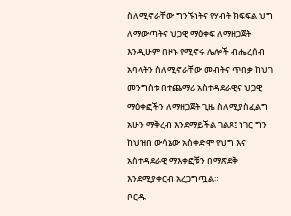ስለሚኖራቸው ግንኙነትና የሃብት ክፍፍል ህግ ለማውጣትና ህጋዊ ማዕቀፍ ለማዘጋጀት እንዲሁም በዞኑ የሚኖሩ ሌሎች ብሔረሰብ አባላትን ስለሚኖራቸው መብትና ጥበቃ ከህገ መንግስቱ በተጨማሪ አስተዳደራዊና ህጋዊ ማዕቀፎችን ለማዘጋጀት ጊዜ ስለሚያስፈልግ አሁን ማቅረብ እንደማይችል ገልጾ፤ ነገር ግን ከህዝበ ውሳኔው አስቀድሞ የህግ እና አስተዳደራዊ ማእቀፎቹን በማጽደቅ እንደሚያቀርብ አረጋግጧል።
ቦርዱ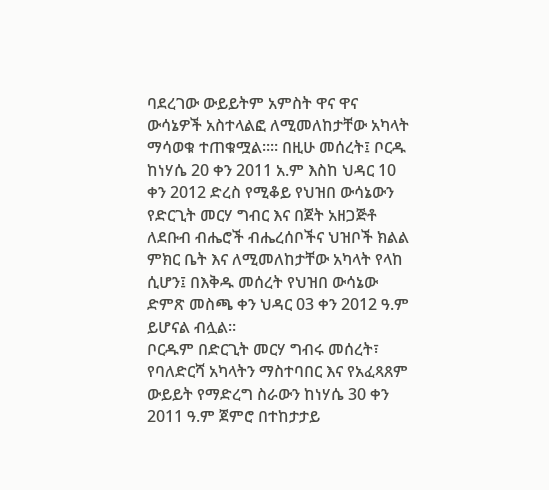ባደረገው ውይይትም አምስት ዋና ዋና ውሳኔዎች አስተላልፎ ለሚመለከታቸው አካላት ማሳወቁ ተጠቁሟል።። በዚሁ መሰረት፤ ቦርዱ ከነሃሴ 20 ቀን 2011 አ.ም እስከ ህዳር 10 ቀን 2012 ድረስ የሚቆይ የህዝበ ውሳኔውን የድርጊት መርሃ ግብር እና በጀት አዘጋጅቶ ለደቡብ ብሔሮች ብሔረሰቦችና ህዝቦች ክልል ምክር ቤት እና ለሚመለከታቸው አካላት የላከ ሲሆን፤ በእቅዱ መሰረት የህዝበ ውሳኔው ድምጽ መስጫ ቀን ህዳር 03 ቀን 2012 ዓ.ም ይሆናል ብሏል።
ቦርዱም በድርጊት መርሃ ግብሩ መሰረት፣ የባለድርሻ አካላትን ማስተባበር እና የአፈጻጸም ውይይት የማድረግ ስራውን ከነሃሴ 30 ቀን 2011 ዓ.ም ጀምሮ በተከታታይ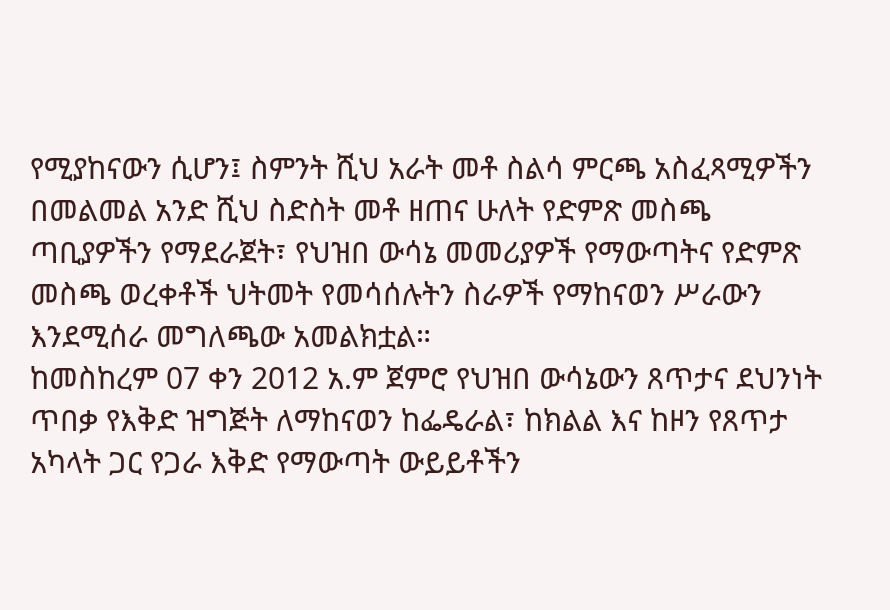የሚያከናውን ሲሆን፤ ስምንት ሺህ አራት መቶ ስልሳ ምርጫ አስፈጻሚዎችን በመልመል አንድ ሺህ ስድስት መቶ ዘጠና ሁለት የድምጽ መስጫ ጣቢያዎችን የማደራጀት፣ የህዝበ ውሳኔ መመሪያዎች የማውጣትና የድምጽ መስጫ ወረቀቶች ህትመት የመሳሰሉትን ስራዎች የማከናወን ሥራውን እንደሚሰራ መግለጫው አመልክቷል።
ከመስከረም 07 ቀን 2012 አ.ም ጀምሮ የህዝበ ውሳኔውን ጸጥታና ደህንነት ጥበቃ የእቅድ ዝግጅት ለማከናወን ከፌዴራል፣ ከክልል እና ከዞን የጸጥታ አካላት ጋር የጋራ እቅድ የማውጣት ውይይቶችን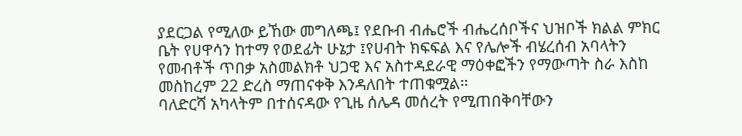ያደርጋል የሚለው ይኸው መግለጫ፤ የደቡብ ብሔሮች ብሔረሰቦችና ህዝቦች ክልል ምክር ቤት የሀዋሳን ከተማ የወደፊት ሁኔታ ፤የሀብት ክፍፍል እና የሌሎች ብሄረሰብ አባላትን የመብቶች ጥበቃ አስመልክቶ ህጋዊ እና አስተዳደራዊ ማዕቀፎችን የማውጣት ስራ እስከ መስከረም 22 ድረስ ማጠናቀቅ እንዳለበት ተጠቁሟል።
ባለድርሻ አካላትም በተሰናዳው የጊዜ ሰሌዳ መሰረት የሚጠበቅባቸውን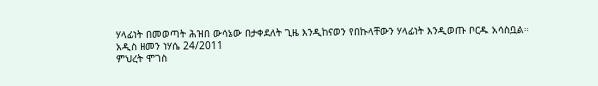ሃላፊነት በመወጣት ሕዝበ ውሳኔው በታቀደለት ጊዜ እንዲከናወን የበኩላቸውን ሃላፊነት እንዲወጡ ቦርዱ አሳስቧል።
አዲስ ዘመን ነሃሴ 24/2011
ምህረት ሞገስ